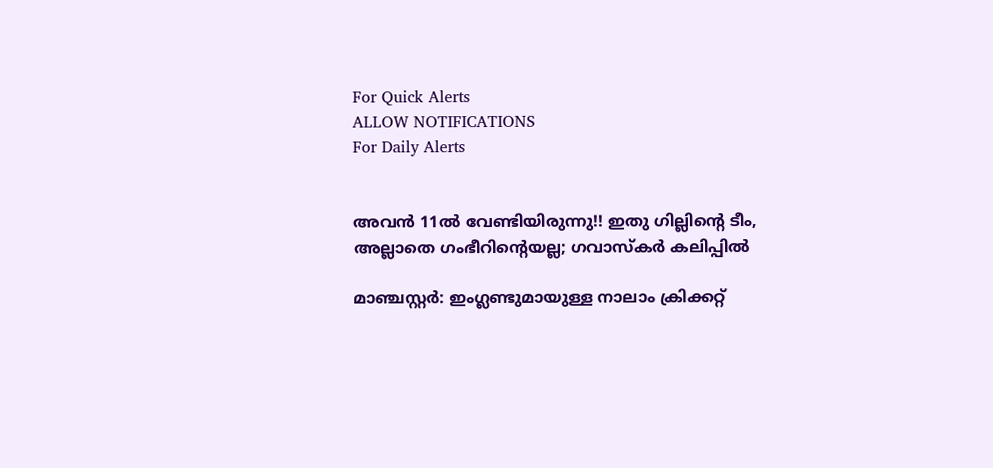For Quick Alerts
ALLOW NOTIFICATIONS
For Daily Alerts


അവന്‍ 11ല്‍ വേണ്ടിയിരുന്നു!! ഇതു ഗില്ലിന്റെ ടീം, അല്ലാതെ ഗംഭീറിന്റെയല്ല; ഗവാസ്‌കര്‍ കലിപ്പില്‍

മാഞ്ചസ്റ്റര്‍: ഇംഗ്ലണ്ടുമായുള്ള നാലാം ക്രിക്കറ്റ്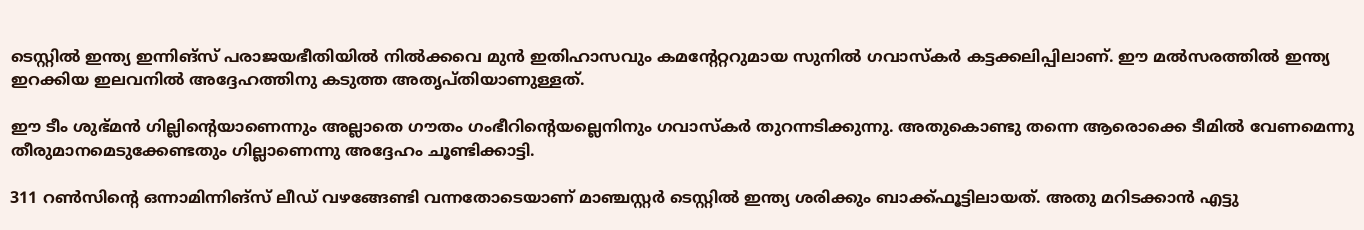ടെസ്റ്റില്‍ ഇന്ത്യ ഇന്നിങ്‌സ് പരാജയഭീതിയില്‍ നില്‍ക്കവെ മുന്‍ ഇതിഹാസവും കമന്റേറ്ററുമായ സുനില്‍ ഗവാസ്‌കര്‍ കട്ടക്കലിപ്പിലാണ്. ഈ മല്‍സരത്തില്‍ ഇന്ത്യ ഇറക്കിയ ഇലവനില്‍ അദ്ദേഹത്തിനു കടുത്ത അതൃപ്തിയാണുള്ളത്.

ഈ ടീം ശുഭ്മന്‍ ഗില്ലിന്റെയാണെന്നും അല്ലാതെ ഗൗതം ഗംഭീറിന്റെയല്ലെനിനും ഗവാസ്കര്‍ തുറന്നടിക്കുന്നു. അതുകൊണ്ടു തന്നെ ആരൊക്കെ ടീമില്‍ വേണമെന്നു തീരുമാനമെടുക്കേണ്ടതും ഗില്ലാണെന്നു അദ്ദേഹം ചൂണ്ടിക്കാട്ടി.

311 റണ്‍സിന്റെ ഒന്നാമിന്നിങ്‌സ് ലീഡ് വഴങ്ങേണ്ടി വന്നതോടെയാണ് മാഞ്ചസ്റ്റര്‍ ടെസ്റ്റില്‍ ഇന്ത്യ ശരിക്കും ബാക്ക്ഫൂട്ടിലായത്. അതു മറിടക്കാന്‍ എട്ടു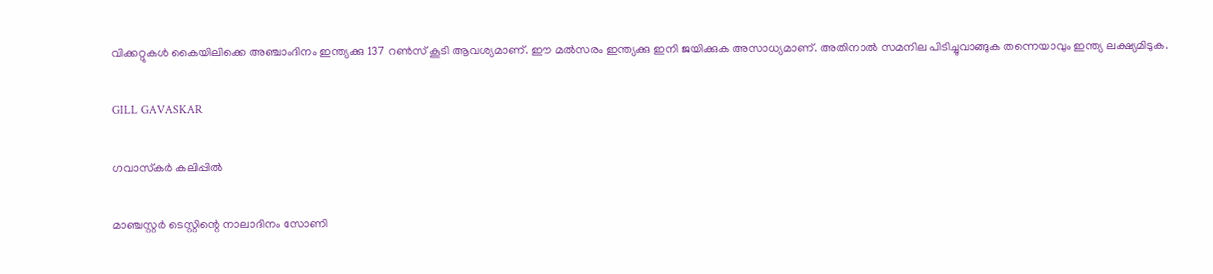വിക്കറ്റുകള്‍ കൈയിലിക്കെ അഞ്ചാംദിനം ഇന്ത്യക്കു 137 റണ്‍സ് കൂടി ആവശ്യമാണ്. ഈ മല്‍സരം ഇന്ത്യക്കു ഇനി ജയിക്കുക അസാധ്യമാണ്. അതിനാല്‍ സമനില പിടിച്ചുവാങ്ങുക തന്നെയാവും ഇന്ത്യ ലക്ഷ്യമിടുക.

GILL GAVASKAR

ഗവാസ്‌കര്‍ കലിപ്പില്‍

മാഞ്ചസ്റ്റര്‍ ടെസ്റ്റിന്റെ നാലാദിനം സോണി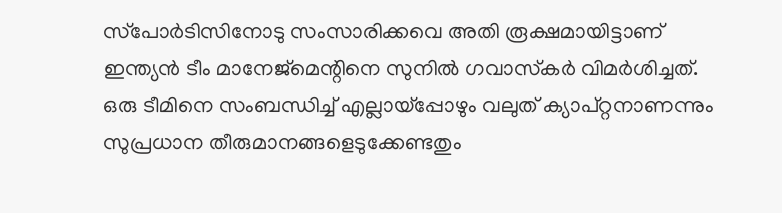സ്‌പോര്‍ടിസിനോടു സംസാരിക്കവെ അതി രൂക്ഷമായിട്ടാണ് ഇന്ത്യന്‍ ടീം മാനേജ്‌മെന്റിനെ സുനില്‍ ഗവാസ്‌കര്‍ വിമര്‍ശിച്ചത്. ഒരു ടീമിനെ സംബന്ധിച്ച് എല്ലായ്‌പ്പോഴും വലുത് ക്യാപ്റ്റനാണന്നും സുപ്രധാന തീരുമാനങ്ങളെടുക്കേണ്ടതും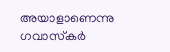അയാളാണെന്നു ഗവാസ്‌കര്‍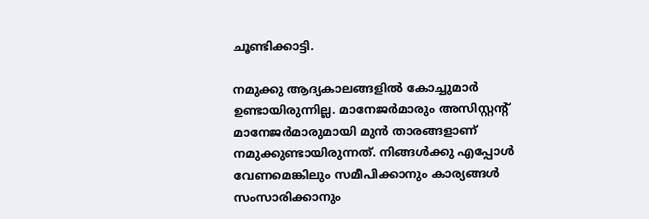ചൂണ്ടിക്കാട്ടി.

നമുക്കു ആദ്യകാലങ്ങളില്‍ കോച്ചുമാര്‍ ഉണ്ടായിരുന്നില്ല. മാനേജര്‍മാരും അസിസ്റ്റന്റ് മാനേജര്‍മാരുമായി മുന്‍ താരങ്ങളാണ് നമുക്കുണ്ടായിരുന്നത്. നിങ്ങള്‍ക്കു എപ്പോള്‍ വേണമെങ്കിലും സമീപിക്കാനും കാര്യങ്ങള്‍ സംസാരിക്കാനും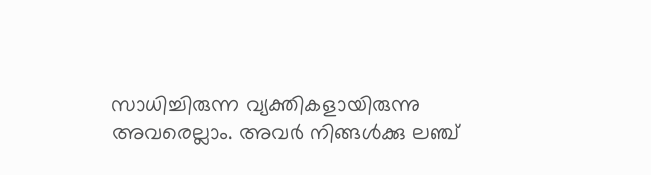സാധിച്ചിരുന്ന വ്യക്തികളായിരുന്നു അവരെല്ലാം. അവര്‍ നിങ്ങള്‍ക്കു ലഞ്ച്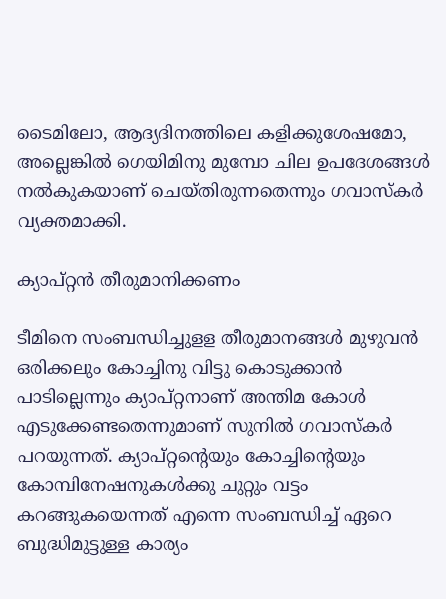ടൈമിലോ, ആദ്യദിനത്തിലെ കളിക്കുശേഷമോ, അല്ലെങ്കില്‍ ഗെയിമിനു മുമ്പോ ചില ഉപദേശങ്ങള്‍ നല്‍കുകയാണ് ചെയ്തിരുന്നതെന്നും ഗവാസ്‌കര്‍ വ്യക്തമാക്കി.

ക്യാപ്റ്റന്‍ തീരുമാനിക്കണം

ടീമിനെ സംബന്ധിച്ചുളള തീരുമാനങ്ങള്‍ മുഴുവന്‍ ഒരിക്കലും കോച്ചിനു വിട്ടു കൊടുക്കാന്‍ പാടില്ലെന്നും ക്യാപ്റ്റനാണ് അന്തിമ കോള്‍ എടുക്കേണ്ടതെന്നുമാണ് സുനില്‍ ഗവാസ്‌കര്‍ പറയുന്നത്. ക്യാപ്റ്റന്റെയും കോച്ചിന്റെയും കോമ്പിനേഷനുകള്‍ക്കു ചുറ്റും വട്ടം കറങ്ങുകയെന്നത് എന്നെ സംബന്ധിച്ച് ഏറെ ബുദ്ധിമുട്ടുള്ള കാര്യം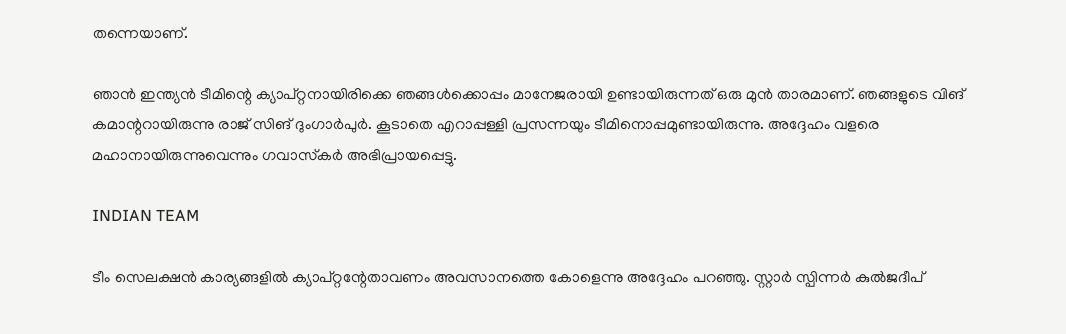തന്നെയാണ്.

ഞാന്‍ ഇന്ത്യന്‍ ടീമിന്റെ ക്യാപ്റ്റനായിരിക്കെ ഞങ്ങള്‍ക്കൊപ്പം മാനേജരായി ഉണ്ടായിരുന്നത് ഒരു മുന്‍ താരമാണ്. ഞങ്ങളുടെ വിങ് കമാന്ററായിരുന്നു രാജ് സിങ് ദുംഗാര്‍പുര്‍. കൂടാതെ എറാപ്പള്ളി പ്രസന്നയും ടീമിനൊപ്പമുണ്ടായിരുന്നു. അദ്ദേഹം വളരെ മഹാനായിരുന്നുവെന്നും ഗവാസ്‌കര്‍ അഭിപ്രായപ്പെട്ടു.

INDIAN TEAM

ടീം സെലക്ഷന്‍ കാര്യങ്ങളില്‍ ക്യാപ്റ്റന്റേതാവണം അവസാനത്തെ കോളെന്നു അദ്ദേഹം പറഞ്ഞു. സ്റ്റാര്‍ സ്പിന്നര്‍ കുല്‍ജദീപ്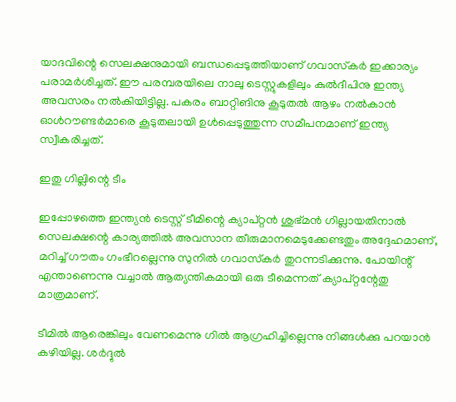യാദവിന്റെ സെലക്ഷനുമായി ബന്ധപ്പെടുത്തിയാണ് ഗവാസ്‌കര്‍ ഇക്കാര്യം പരാമര്‍ശിച്ചത്. ഈ പരമ്പരയിലെ നാലു ടെസ്റ്റുകളിലും കുല്‍ദീപിനു ഇന്ത്യ അവസരം നല്‍കിയിട്ടില്ല. പകരം ബാറ്റിങിനു കൂടുതല്‍ ആഴം നല്‍കാന്‍ ഓള്‍റൗണ്ടര്‍മാരെ കൂടുതലായി ഉള്‍പ്പെടുത്തുന്ന സമീപനമാണ് ഇന്ത്യ സ്വീകരിച്ചത്.

ഇതു ഗില്ലിന്റെ ടീം

ഇപ്പോഴത്തെ ഇന്ത്യന്‍ ടെസ്റ്റ് ടീമിന്റെ ക്യാപ്റ്റന്‍ ശുഭ്മന്‍ ഗില്ലായതിനാല്‍ സെലക്ഷന്റെ കാര്യത്തില്‍ അവസാന തീരുമാനമെടുക്കേണ്ടതും അദ്ദേഹമാണ്, മറിച്ച് ഗൗതം ഗംഭീറല്ലെന്നു സുനില്‍ ഗവാസ്‌കര്‍ തുറന്നടിക്കുന്നു. പോയിന്റ് എന്താണെന്നു വച്ചാല്‍ ആത്യന്തികമായി ഒരു ടീമെന്നത് ക്യാപ്റ്റന്റേതു മാത്രമാണ്.

ടീമില്‍ ആരെങ്കിലും വേണമെന്നു ഗില്‍ ആഗ്രഹിച്ചില്ലെന്നു നിങ്ങള്‍ക്കു പറയാന്‍ കഴിയില്ല. ശര്‍ദ്ദുല്‍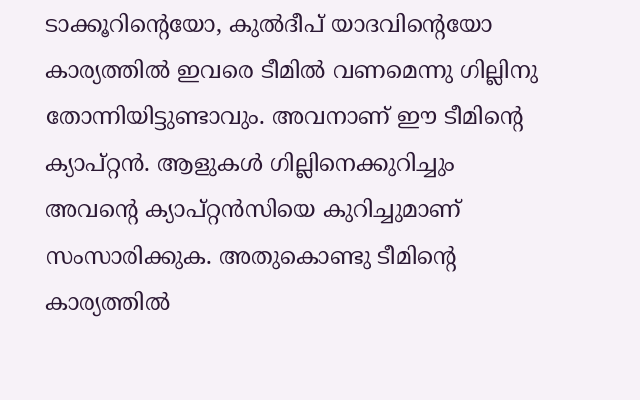ടാക്കൂറിന്റെയോ, കുല്‍ദീപ് യാദവിന്റെയോ കാര്യത്തില്‍ ഇവരെ ടീമില്‍ വണമെന്നു ഗില്ലിനു തോന്നിയിട്ടുണ്ടാവും. അവനാണ് ഈ ടീമിന്റെ ക്യാപ്റ്റന്‍. ആളുകള്‍ ഗില്ലിനെക്കുറിച്ചും അവന്റെ ക്യാപ്റ്റന്‍സിയെ കുറിച്ചുമാണ് സംസാരിക്കുക. അതുകൊണ്ടു ടീമിന്റെ കാര്യത്തില്‍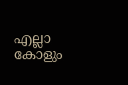എല്ലാ കോളും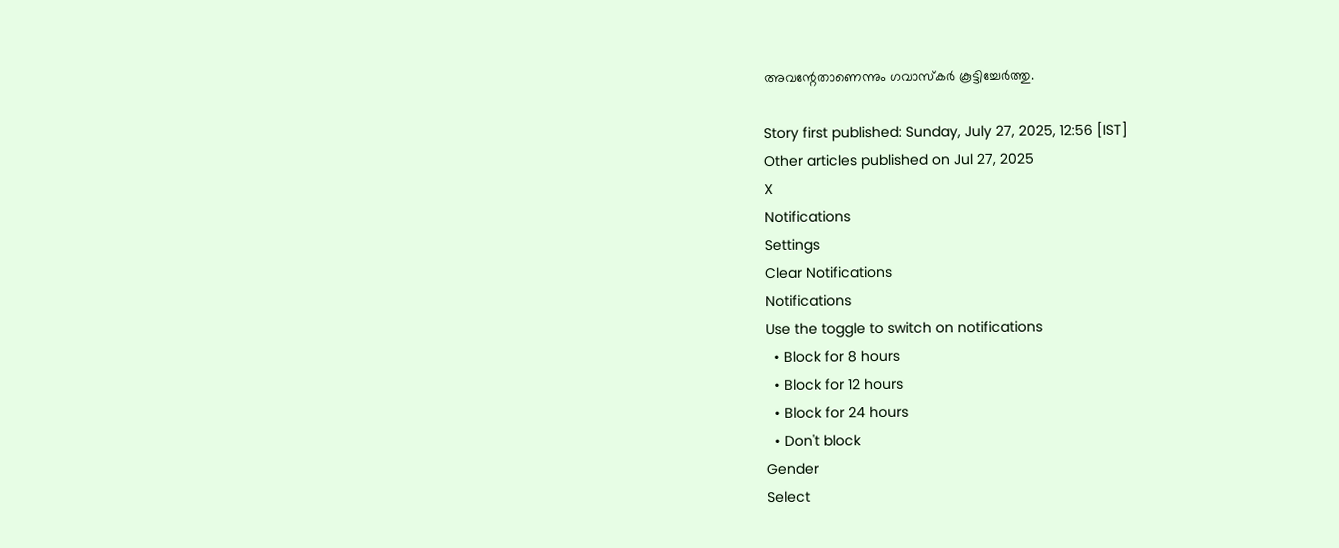അവന്റേതാണെന്നും ഗവാസ്‌കര്‍ കൂട്ടിച്ചേര്‍ത്തു.

Story first published: Sunday, July 27, 2025, 12:56 [IST]
Other articles published on Jul 27, 2025
X
Notifications
Settings
Clear Notifications
Notifications
Use the toggle to switch on notifications
  • Block for 8 hours
  • Block for 12 hours
  • Block for 24 hours
  • Don't block
Gender
Select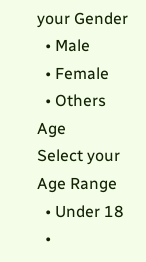your Gender
  • Male
  • Female
  • Others
Age
Select your Age Range
  • Under 18
  •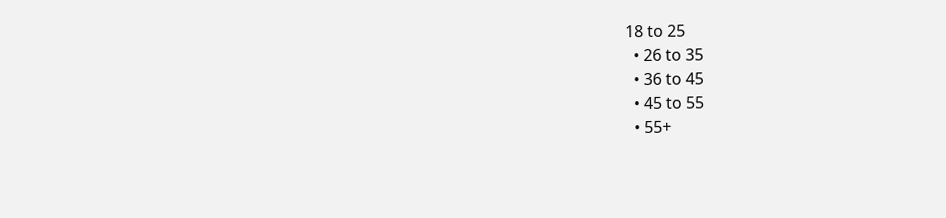18 to 25
  • 26 to 35
  • 36 to 45
  • 45 to 55
  • 55+